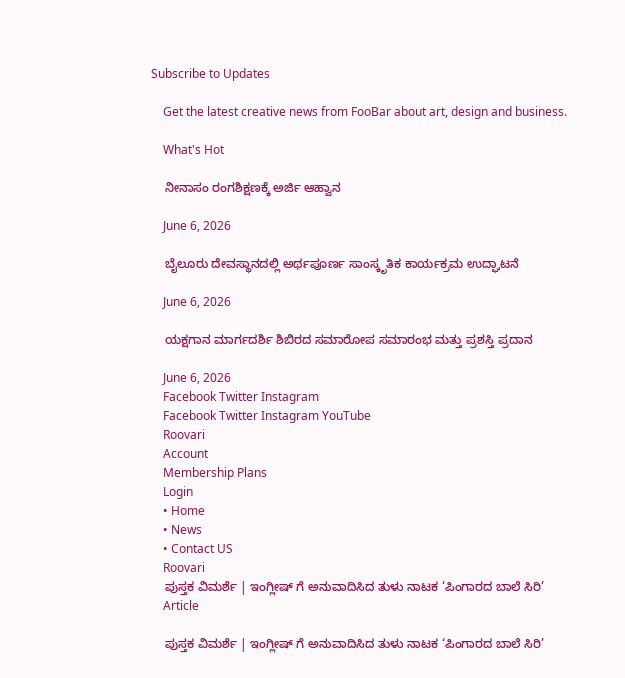Subscribe to Updates

    Get the latest creative news from FooBar about art, design and business.

    What's Hot

    ನೀನಾಸಂ ರಂಗಶಿಕ್ಷಣಕ್ಕೆ ಅರ್ಜಿ ಆಹ್ವಾನ

    June 6, 2026

    ಬೈಲೂರು ದೇವಸ್ಥಾನದಲ್ಲಿ ಅರ್ಥಪೂರ್ಣ ಸಾಂಸ್ಕೃತಿಕ ಕಾರ್ಯಕ್ರಮ ಉದ್ಘಾಟನೆ

    June 6, 2026

    ಯಕ್ಷಗಾನ ಮಾರ್ಗದರ್ಶಿ ಶಿಬಿರದ ಸಮಾರೋಪ ಸಮಾರಂಭ ಮತ್ತು ಪ್ರಶಸ್ತಿ ಪ್ರದಾನ

    June 6, 2026
    Facebook Twitter Instagram
    Facebook Twitter Instagram YouTube
    Roovari
    Account
    Membership Plans
    Login
    • Home
    • News
    • Contact US
    Roovari
    ಪುಸ್ತಕ ವಿಮರ್ಶೆ | ಇಂಗ್ಲೀಷ್ ಗೆ ಅನುವಾದಿಸಿದ ತುಳು ನಾಟಕ ‘ಪಿಂಗಾರದ ಬಾಲೆ ಸಿರಿ’
    Article

    ಪುಸ್ತಕ ವಿಮರ್ಶೆ | ಇಂಗ್ಲೀಷ್ ಗೆ ಅನುವಾದಿಸಿದ ತುಳು ನಾಟಕ ‘ಪಿಂಗಾರದ ಬಾಲೆ ಸಿರಿ’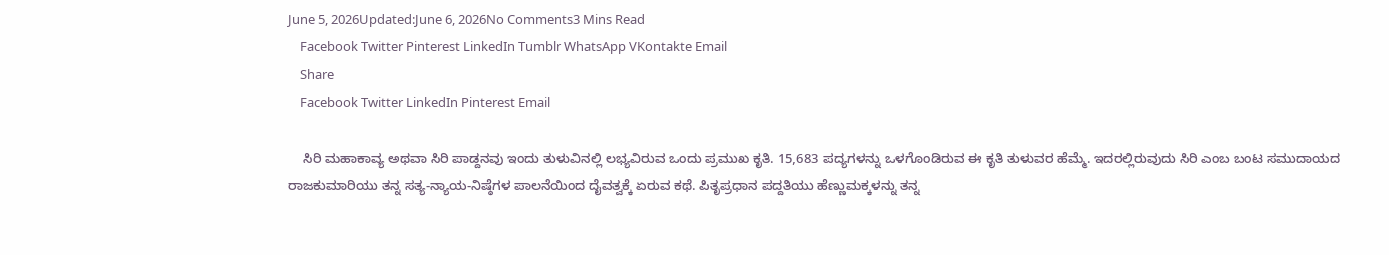June 5, 2026Updated:June 6, 2026No Comments3 Mins Read
    Facebook Twitter Pinterest LinkedIn Tumblr WhatsApp VKontakte Email
    Share
    Facebook Twitter LinkedIn Pinterest Email

    ಸಿರಿ ಮಹಾಕಾವ್ಯ ಅಥವಾ ಸಿರಿ ಪಾಡ್ದನವು ಇಂದು ತುಳುವಿನಲ್ಲಿ ಲಭ್ಯವಿರುವ ಒಂದು ಪ್ರಮುಖ ಕೃತಿ. 15,683 ಪದ್ಯಗಳನ್ನು ಒಳಗೊಂಡಿರುವ ಈ ಕೃತಿ ತುಳುವರ ಹೆಮ್ಮೆ. ಇದರಲ್ಲಿರುವುದು ಸಿರಿ ಎಂಬ ಬಂಟ ಸಮುದಾಯದ ರಾಜಕುಮಾರಿಯು ತನ್ನ ಸತ್ಯ-ನ್ಯಾಯ-ನಿಷ್ಠೆಗಳ ಪಾಲನೆಯಿಂದ ದೈವತ್ವಕ್ಕೆ ಏರುವ ಕಥೆ. ಪಿತೃಪ್ರಧಾನ ಪದ್ದತಿಯು ಹೆಣ್ಣುಮಕ್ಕಳನ್ನು ತನ್ನ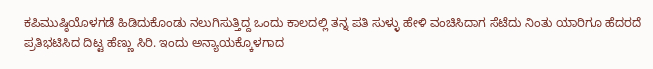ಕಪಿಮುಷ್ಠಿಯೊಳಗಡೆ ಹಿಡಿದುಕೊಂಡು ನಲುಗಿಸುತ್ತಿದ್ದ ಒಂದು ಕಾಲದಲ್ಲಿ ತನ್ನ ಪತಿ ಸುಳ್ಳು ಹೇಳಿ ವಂಚಿಸಿದಾಗ ಸೆಟೆದು ನಿಂತು ಯಾರಿಗೂ ಹೆದರದೆ ಪ್ರತಿಭಟಿಸಿದ ದಿಟ್ಟ ಹೆಣ್ಣು ಸಿರಿ. ಇಂದು ಅನ್ಯಾಯಕ್ಕೊಳಗಾದ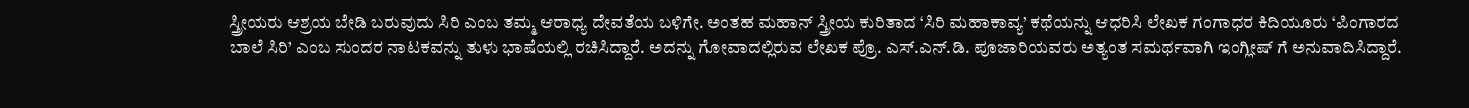ಸ್ತ್ರೀಯರು ಆಶ್ರಯ ಬೇಡಿ ಬರುವುದು ಸಿರಿ ಎಂಬ ತಮ್ಮ ಆರಾಧ್ಯ ದೇವತೆಯ ಬಳಿಗೇ. ಅಂತಹ ಮಹಾನ್ ಸ್ತ್ರೀಯ ಕುರಿತಾದ ‘ಸಿರಿ ಮಹಾಕಾವ್ಯ’ ಕಥೆಯನ್ನು ಆಧರಿಸಿ ಲೇಖಕ ಗಂಗಾಧರ ಕಿದಿಯೂರು ‘ಪಿಂಗಾರದ ಬಾಲೆ ಸಿರಿ’ ಎಂಬ ಸುಂದರ ನಾಟಕವನ್ನು ತುಳು ಭಾಷೆಯಲ್ಲಿ ರಚಿಸಿದ್ದಾರೆ. ಅದನ್ನು ಗೋವಾದಲ್ಲಿರುವ ಲೇಖಕ ಪ್ರೊ. ಎಸ್.ಎನ್.ಡಿ. ಪೂಜಾರಿಯವರು ಅತ್ಯಂತ ಸಮರ್ಥವಾಗಿ ಇಂಗ್ಲೀಷ್ ಗೆ ಅನುವಾದಿಸಿದ್ದಾರೆ.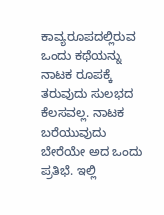ಕಾವ್ಯರೂಪದಲ್ಲಿರುವ ಒಂದು ಕಥೆಯನ್ನು ನಾಟಕ ರೂಪಕ್ಕೆ ತರುವುದು ಸುಲಭದ ಕೆಲಸವಲ್ಲ. ನಾಟಕ ಬರೆಯುವುದು ಬೇರೆಯೇ ಅದ ಒಂದು ಪ್ರತಿಭೆ. ಇಲ್ಲಿ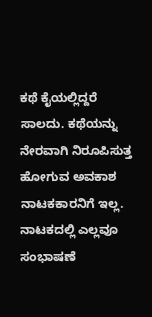ಕಥೆ ಕೈಯಲ್ಲಿದ್ದರೆ ಸಾಲದು. ಕಥೆಯನ್ನು ನೇರವಾಗಿ ನಿರೂಪಿಸುತ್ತ ಹೋಗುವ ಅವಕಾಶ ನಾಟಕಕಾರನಿಗೆ ಇಲ್ಲ. ನಾಟಕದಲ್ಲಿ ಎಲ್ಲವೂ ಸಂಭಾಷಣೆ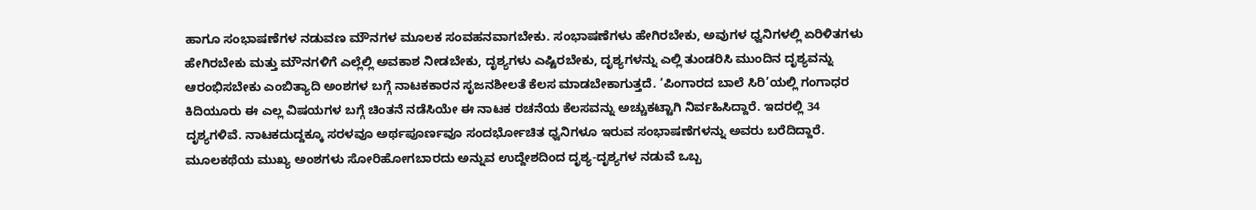ಹಾಗೂ ಸಂಭಾಷಣೆಗಳ ನಡುವಣ ಮೌನಗಳ ಮೂಲಕ ಸಂವಹನವಾಗಬೇಕು. ಸಂಭಾಷಣೆಗಳು ಹೇಗಿರಬೇಕು, ಅವುಗಳ ಧ್ವನಿಗಳಲ್ಲಿ ಏರಿಳಿತಗಳು ಹೇಗಿರಬೇಕು ಮತ್ತು ಮೌನಗಳಿಗೆ ಎಲ್ಲೆಲ್ಲಿ ಅವಕಾಶ ನೀಡಬೇಕು, ದೃಶ್ಯಗಳು ಎಷ್ಟಿರಬೇಕು, ದೃಶ್ಯಗಳನ್ನು ಎಲ್ಲಿ ತುಂಡರಿಸಿ ಮುಂದಿನ ದೃಶ್ಯವನ್ನು ಆರಂಭಿಸಬೇಕು ಎಂಬಿತ್ಯಾದಿ ಅಂಶಗಳ ಬಗ್ಗೆ ನಾಟಕಕಾರನ ಸೃಜನಶೀಲತೆ ಕೆಲಸ ಮಾಡಬೇಕಾಗುತ್ತದೆ. ‘ಪಿಂಗಾರದ ಬಾಲೆ ಸಿರಿ’ಯಲ್ಲಿ ಗಂಗಾಧರ ಕಿದಿಯೂರು ಈ ಎಲ್ಲ ವಿಷಯಗಳ ಬಗ್ಗೆ ಚಿಂತನೆ ನಡೆಸಿಯೇ ಈ ನಾಟಕ ರಚನೆಯ ಕೆಲಸವನ್ನು ಅಚ್ಚುಕಟ್ಟಾಗಿ ನಿರ್ವಹಿಸಿದ್ದಾರೆ. ಇದರಲ್ಲಿ 34 ದೃಶ್ಯಗಳಿವೆ. ನಾಟಕದುದ್ದಕ್ಕೂ ಸರಳವೂ ಅರ್ಥಪೂರ್ಣವೂ ಸಂದರ್ಭೋಚಿತ ಧ್ವನಿಗಳೂ ಇರುವ ಸಂಭಾಷಣೆಗಳನ್ನು ಅವರು ಬರೆದಿದ್ದಾರೆ. ಮೂಲಕಥೆಯ ಮುಖ್ಯ ಅಂಶಗಳು ಸೋರಿಹೋಗಬಾರದು ಅನ್ನುವ ಉದ್ದೇಶದಿಂದ ದೃಶ್ಯ-ದೃಶ್ಯಗಳ ನಡುವೆ ಒಬ್ಬ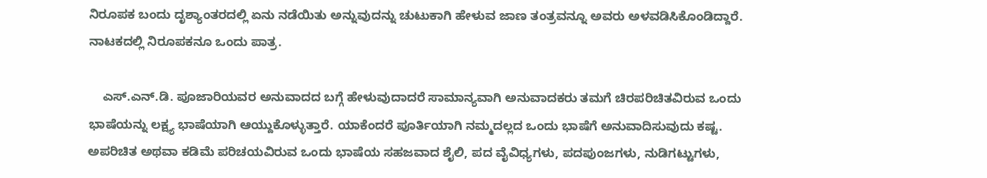ನಿರೂಪಕ ಬಂದು ದೃಶ್ಯಾಂತರದಲ್ಲಿ ಏನು ನಡೆಯಿತು ಅನ್ನುವುದನ್ನು ಚುಟುಕಾಗಿ ಹೇಳುವ ಜಾಣ ತಂತ್ರವನ್ನೂ ಅವರು ಅಳವಡಿಸಿಕೊಂಡಿದ್ದಾರೆ. ನಾಟಕದಲ್ಲಿ ನಿರೂಪಕನೂ ಒಂದು ಪಾತ್ರ.

    ಎಸ್.ಎನ್.ಡಿ. ಪೂಜಾರಿಯವರ ಅನುವಾದದ ಬಗ್ಗೆ ಹೇಳುವುದಾದರೆ ಸಾಮಾನ್ಯವಾಗಿ ಅನುವಾದಕರು ತಮಗೆ ಚಿರಪರಿಚಿತವಿರುವ ಒಂದು ಭಾಷೆಯನ್ನು ಲಕ್ಷ್ಯ ಭಾಷೆಯಾಗಿ ಆಯ್ದುಕೊಳ್ಳುತ್ತಾರೆ. ಯಾಕೆಂದರೆ ಪೂರ್ತಿಯಾಗಿ ನಮ್ಮದಲ್ಲದ ಒಂದು ಭಾಷೆಗೆ ಅನುವಾದಿಸುವುದು ಕಷ್ಟ. ಅಪರಿಚಿತ ಅಥವಾ ಕಡಿಮೆ ಪರಿಚಯವಿರುವ ಒಂದು ಭಾಷೆಯ ಸಹಜವಾದ ಶೈಲಿ, ಪದ ವೈವಿಧ್ಯಗಳು, ಪದಪುಂಜಗಳು, ನುಡಿಗಟ್ಟುಗಳು,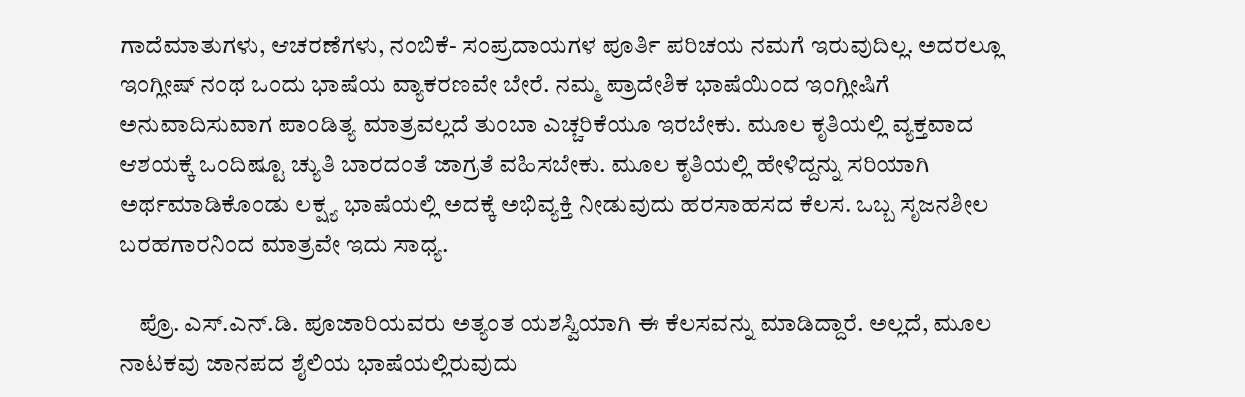ಗಾದೆಮಾತುಗಳು, ಆಚರಣೆಗಳು, ನಂಬಿಕೆ- ಸಂಪ್ರದಾಯಗಳ ಪೂರ್ತಿ ಪರಿಚಯ ನಮಗೆ ಇರುವುದಿಲ್ಲ. ಅದರಲ್ಲೂ ಇಂಗ್ಲೀಷ್ ನಂಥ ಒಂದು ಭಾಷೆಯ ವ್ಯಾಕರಣವೇ ಬೇರೆ. ನಮ್ಮ ಪ್ರಾದೇಶಿಕ ಭಾಷೆಯಿಂದ ಇಂಗ್ಲೀಷಿಗೆ ಅನುವಾದಿಸುವಾಗ ಪಾಂಡಿತ್ಯ ಮಾತ್ರವಲ್ಲದೆ ತುಂಬಾ ಎಚ್ಚರಿಕೆಯೂ ಇರಬೇಕು. ಮೂಲ ಕೃತಿಯಲ್ಲಿ ವ್ಯಕ್ತವಾದ ಆಶಯಕ್ಕೆ ಒಂದಿಷ್ಟೂ ಚ್ಯುತಿ ಬಾರದಂತೆ ಜಾಗ್ರತೆ ವಹಿಸಬೇಕು. ಮೂಲ ಕೃತಿಯಲ್ಲಿ ಹೇಳಿದ್ದನ್ನು ಸರಿಯಾಗಿ ಅರ್ಥಮಾಡಿಕೊಂಡು ಲಕ್ಷ್ಯ ಭಾಷೆಯಲ್ಲಿ ಅದಕ್ಕೆ ಅಭಿವ್ಯಕ್ತಿ ನೀಡುವುದು ಹರಸಾಹಸದ ಕೆಲಸ. ಒಬ್ಬ ಸೃಜನಶೀಲ ಬರಹಗಾರನಿಂದ ಮಾತ್ರವೇ ಇದು ಸಾಧ್ಯ.

    ಪ್ರೊ. ಎಸ್.ಎನ್.ಡಿ. ಪೂಜಾರಿಯವರು ಅತ್ಯಂತ ಯಶಸ್ವಿಯಾಗಿ ಈ ಕೆಲಸವನ್ನು ಮಾಡಿದ್ದಾರೆ. ಅಲ್ಲದೆ, ಮೂಲ ನಾಟಕವು ಜಾನಪದ ಶೈಲಿಯ ಭಾಷೆಯಲ್ಲಿರುವುದು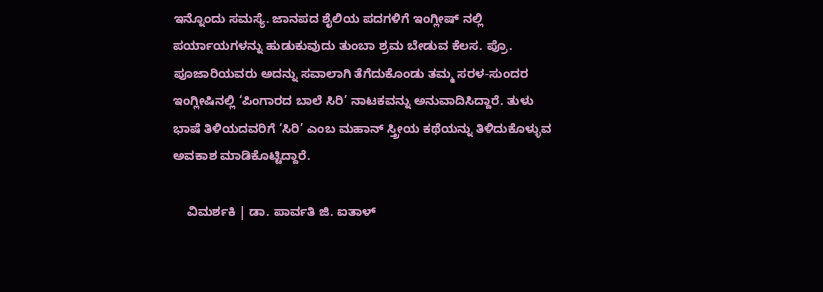ಇನ್ನೊಂದು ಸಮಸ್ಯೆ. ಜಾನಪದ ಶೈಲಿಯ ಪದಗಳಿಗೆ ಇಂಗ್ಲೀಷ್ ನಲ್ಲಿ ಪರ್ಯಾಯಗಳನ್ನು ಹುಡುಕುವುದು ತುಂಬಾ ಶ್ರಮ ಬೇಡುವ ಕೆಲಸ. ಪ್ರೊ. ಪೂಜಾರಿಯವರು ಅದನ್ನು ಸವಾಲಾಗಿ ತೆಗೆದುಕೊಂಡು ತಮ್ಮ ಸರಳ-ಸುಂದರ ಇಂಗ್ಲೀಷಿನಲ್ಲಿ ‘ಪಿಂಗಾರದ ಬಾಲೆ ಸಿರಿ’ ನಾಟಕವನ್ನು ಅನುವಾದಿಸಿದ್ದಾರೆ. ತುಳು ಭಾಷೆ ತಿಳಿಯದವರಿಗೆ ‘ಸಿರಿ’ ಎಂಬ ಮಹಾನ್ ಸ್ತ್ರೀಯ ಕಥೆಯನ್ನು ತಿಳಿದುಕೊಳ್ಳುವ ಅವಕಾಶ ಮಾಡಿಕೊಟ್ಟಿದ್ದಾರೆ.

    ವಿಮರ್ಶಕಿ | ಡಾ. ಪಾರ್ವತಿ ಜಿ. ಐತಾಳ್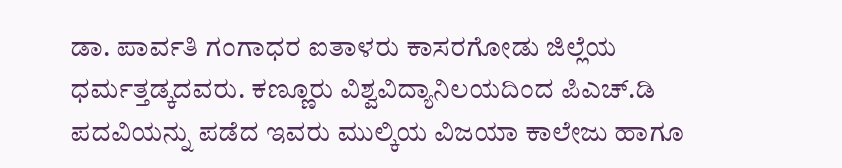ಡಾ. ಪಾರ್ವತಿ ಗಂಗಾಧರ ಐತಾಳರು ಕಾಸರಗೋಡು ಜಿಲ್ಲೆಯ ಧರ್ಮತ್ತಡ್ಕದವರು. ಕಣ್ಣೂರು ವಿಶ್ವವಿದ್ಯಾನಿಲಯದಿಂದ ಪಿಎಚ್.ಡಿ ಪದವಿಯನ್ನು ಪಡೆದ ಇವರು ಮುಲ್ಕಿಯ ವಿಜಯಾ ಕಾಲೇಜು ಹಾಗೂ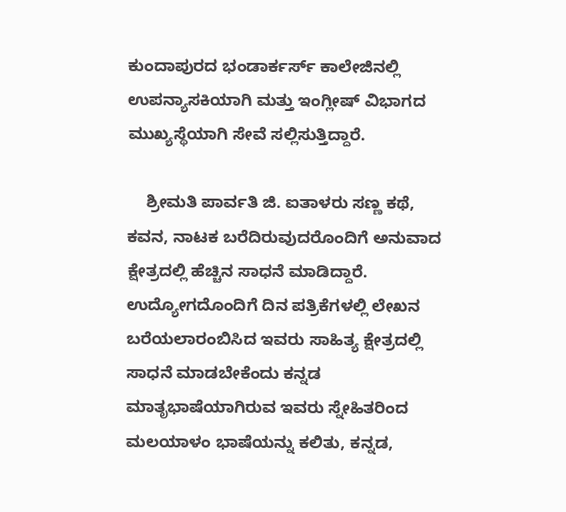ಕುಂದಾಪುರದ ಭಂಡಾರ್ಕರ್ಸ್ ಕಾಲೇಜಿನಲ್ಲಿ ಉಪನ್ಯಾಸಕಿಯಾಗಿ ಮತ್ತು ಇಂಗ್ಲೀಷ್ ವಿಭಾಗದ ಮುಖ್ಯಸ್ಥೆಯಾಗಿ ಸೇವೆ ಸಲ್ಲಿಸುತ್ತಿದ್ದಾರೆ.

    ಶ್ರೀಮತಿ ಪಾರ್ವತಿ ಜಿ. ಐತಾಳರು ಸಣ್ಣ ಕಥೆ, ಕವನ, ನಾಟಕ ಬರೆದಿರುವುದರೊಂದಿಗೆ ಅನುವಾದ ಕ್ಷೇತ್ರದಲ್ಲಿ ಹೆಚ್ಚಿನ ಸಾಧನೆ ಮಾಡಿದ್ದಾರೆ. ಉದ್ಯೋಗದೊಂದಿಗೆ ದಿನ ಪತ್ರಿಕೆಗಳಲ್ಲಿ ಲೇಖನ ಬರೆಯಲಾರಂಬಿಸಿದ ಇವರು ಸಾಹಿತ್ಯ ಕ್ಷೇತ್ರದಲ್ಲಿ ಸಾಧನೆ ಮಾಡಬೇಕೆಂದು ಕನ್ನಡ ಮಾತೃಭಾಷೆಯಾಗಿರುವ ಇವರು ಸ್ನೇಹಿತರಿಂದ ಮಲಯಾಳಂ ಭಾಷೆಯನ್ನು ಕಲಿತು, ಕನ್ನಡ,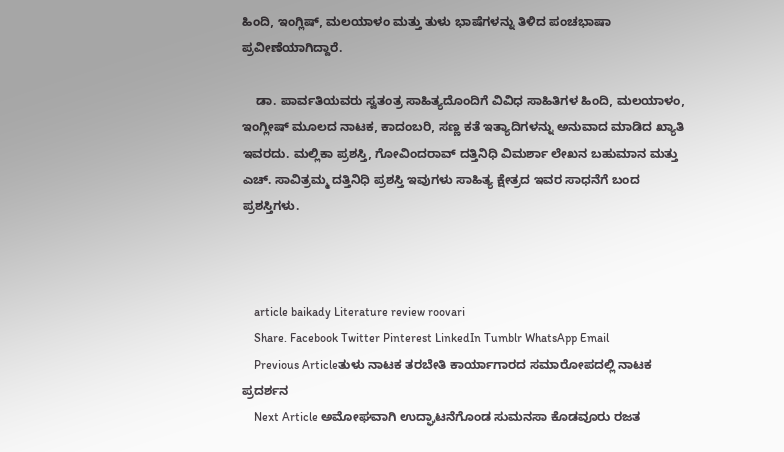ಹಿಂದಿ, ಇಂಗ್ಲಿಷ್, ಮಲಯಾಳಂ ಮತ್ತು ತುಳು ಭಾಷೆಗಳನ್ನು ತಿಳಿದ ಪಂಚಭಾಷಾ ಪ್ರವೀಣೆಯಾಗಿದ್ದಾರೆ.

    ಡಾ. ಪಾರ್ವತಿಯವರು ಸ್ವತಂತ್ರ ಸಾಹಿತ್ಯದೊಂದಿಗೆ ವಿವಿಧ ಸಾಹಿತಿಗಳ ಹಿಂದಿ, ಮಲಯಾಳಂ, ಇಂಗ್ಲೀಷ್ ಮೂಲದ ನಾಟಕ, ಕಾದಂಬರಿ, ಸಣ್ಣ ಕತೆ ಇತ್ಯಾದಿಗಳನ್ನು ಅನುವಾದ ಮಾಡಿದ ಖ್ಯಾತಿ ಇವರದು. ಮಲ್ಲಿಕಾ ಪ್ರಶಸ್ತಿ, ಗೋವಿಂದರಾವ್ ದತ್ತಿನಿಧಿ ವಿಮರ್ಶಾ ಲೇಖನ ಬಹುಮಾನ ಮತ್ತು ಎಚ್. ಸಾವಿತ್ರಮ್ಮ ದತ್ತಿನಿಧಿ ಪ್ರಶಸ್ತಿ ಇವುಗಳು ಸಾಹಿತ್ಯ ಕ್ಷೇತ್ರದ ಇವರ ಸಾಧನೆಗೆ ಬಂದ ಪ್ರಶಸ್ತಿಗಳು.



    article baikady Literature review roovari
    Share. Facebook Twitter Pinterest LinkedIn Tumblr WhatsApp Email
    Previous Articleತುಳು ನಾಟಕ ತರಬೇತಿ ಕಾರ್ಯಾಗಾರದ ಸಮಾರೋಪದಲ್ಲಿ ನಾಟಕ ಪ್ರದರ್ಶನ
    Next Article ಅಮೋಘವಾಗಿ ಉದ್ಘಾಟನೆಗೊಂಡ ಸುಮನಸಾ ಕೊಡವೂರು ರಜತ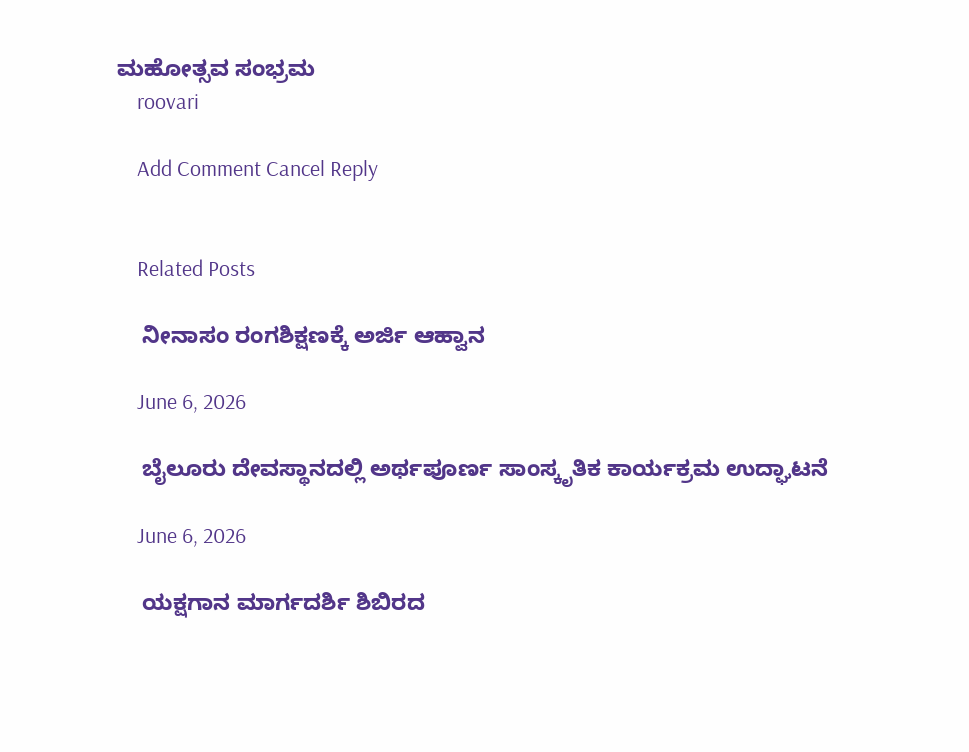ಮಹೋತ್ಸವ ಸಂಭ್ರಮ
    roovari

    Add Comment Cancel Reply


    Related Posts

    ನೀನಾಸಂ ರಂಗಶಿಕ್ಷಣಕ್ಕೆ ಅರ್ಜಿ ಆಹ್ವಾನ

    June 6, 2026

    ಬೈಲೂರು ದೇವಸ್ಥಾನದಲ್ಲಿ ಅರ್ಥಪೂರ್ಣ ಸಾಂಸ್ಕೃತಿಕ ಕಾರ್ಯಕ್ರಮ ಉದ್ಘಾಟನೆ

    June 6, 2026

    ಯಕ್ಷಗಾನ ಮಾರ್ಗದರ್ಶಿ ಶಿಬಿರದ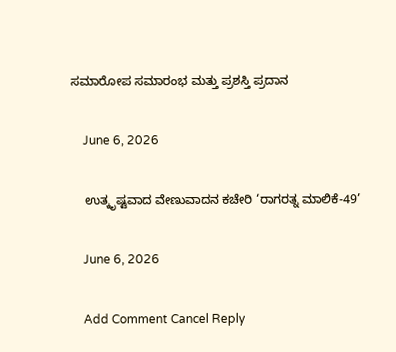ಸಮಾರೋಪ ಸಮಾರಂಭ ಮತ್ತು ಪ್ರಶಸ್ತಿ ಪ್ರದಾನ

    June 6, 2026

    ಉತ್ಕೃಷ್ಟವಾದ ವೇಣುವಾದನ ಕಚೇರಿ ‘ರಾಗರತ್ನ ಮಾಲಿಕೆ-49’

    June 6, 2026

    Add Comment Cancel Reply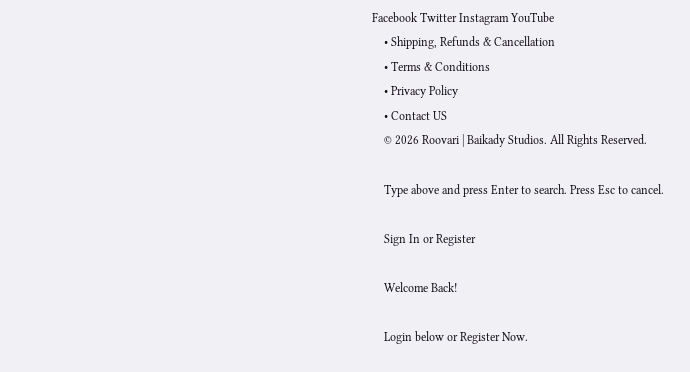Facebook Twitter Instagram YouTube
    • Shipping, Refunds & Cancellation
    • Terms & Conditions
    • Privacy Policy
    • Contact US
    © 2026 Roovari | Baikady Studios. All Rights Reserved.

    Type above and press Enter to search. Press Esc to cancel.

    Sign In or Register

    Welcome Back!

    Login below or Register Now.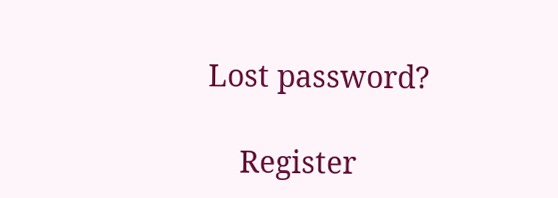Lost password?

    Register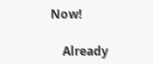Now!

    Already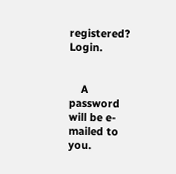registered? Login.


    A password will be e-mailed to you.